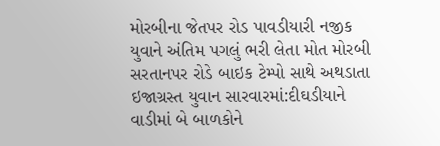મોરબીના જેતપર રોડ પાવડીયારી નજીક યુવાને અંતિમ પગલું ભરી લેતા મોત મોરબી સરતાનપર રોડે બાઇક ટેમ્પો સાથે અથડાતા ઇજાગ્રસ્ત યુવાન સારવારમાં:દીઘડીયાને વાડીમાં બે બાળકોને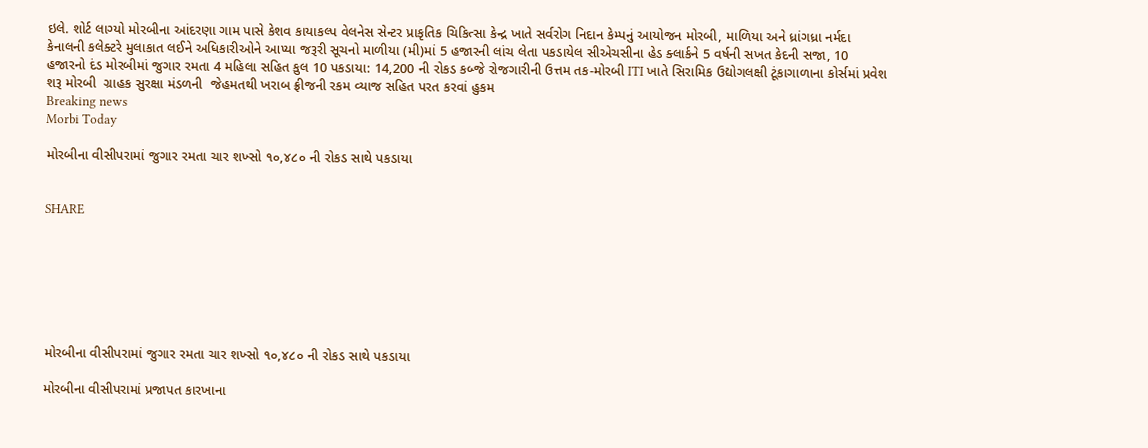ઇલે. શોર્ટ લાગ્યો મોરબીના આંદરણા ગામ પાસે કેશવ કાયાકલ્પ વેલનેસ સેન્ટર પ્રાકૃતિક ચિકિત્સા કેન્દ્ર ખાતે સર્વરોગ નિદાન કેમ્પનું આયોજન મોરબી, માળિયા અને ધ્રાંગધ્રા નર્મદા કેનાલની કલેક્ટરે મુલાકાત લઈને અધિકારીઓને આપ્યા જરૂરી સૂચનો માળીયા (મી)માં 5 હજારની લાંચ લેતા પકડાયેલ સીએચસીના હેડ ક્લાર્કને 5 વર્ષની સખત કેદની સજા, 10 હજારનો દંડ મોરબીમાં જુગાર રમતા 4 મહિલા સહિત કુલ 10 પકડાયા: 14,200 ની રોકડ કબ્જે રોજગારીની ઉત્તમ તક-મોરબી ITI ખાતે સિરામિક ઉદ્યોગલક્ષી ટૂંકાગાળાના કોર્સમાં પ્રવેશ શરૂ મોરબી  ગ્રાહક સુરક્ષા મંડળની  જેહમતથી ખરાબ ફ્રીજની રકમ વ્યાજ સહિત પરત કરવાં હુકમ
Breaking news
Morbi Today

મોરબીના વીસીપરામાં જુગાર રમતા ચાર શખ્સો ૧૦,૪૮૦ ની રોકડ સાથે પકડાયા


SHARE







મોરબીના વીસીપરામાં જુગાર રમતા ચાર શખ્સો ૧૦,૪૮૦ ની રોકડ સાથે પકડાયા

મોરબીના વીસીપરામાં પ્રજાપત કારખાના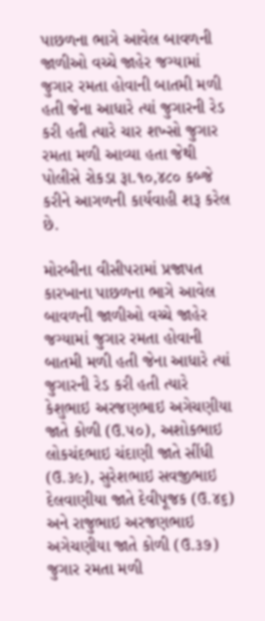પાછળના ભાગે આવેલ બાવળની જાળીઓ વચ્ચે જાહેર જગ્યામાં જુગાર રમતા હોવાની બાતમી મળી હતી જેના આધારે ત્યાં જુગારની રેડ કરી હતી ત્યારે ચાર શખ્સો જુગાર રમતા મળી આવ્યા હતા જેથી પોલીસે રોકડા રૂા.૧૦,૪૮૦ કબ્જે કરીને આગળની કાર્યવાહી શરૂ કરેલ છે.

મોરબીના વીસીપરામાં પ્રજાપત કારખાના પાછળના ભાગે આવેલ બાવળની જાળીઓ વચ્ચે જાહેર જગ્યામાં જુગાર રમતા હોવાની બાતમી મળી હતી જેના આધારે ત્યાં જુગારની રેડ કરી હતી ત્યારે કેશુભાઇ અરજણભાઇ અગેચણીયા જાતે કોળી (ઉ.૫૦), અશોકભાઇ લોકચંદભાઇ ચંદાણી જાતે સીંધી (ઉ.૩૯), સુરેશભાઇ સવજીભાઇ દેલવાણીયા જાતે દેવીપૂજક (ઉ.૪૬) અને રાજુભાઇ અરજણભાઇ અગેચણીયા જાતે કોળી (ઉ.૩૭) જુગાર રમતા મળી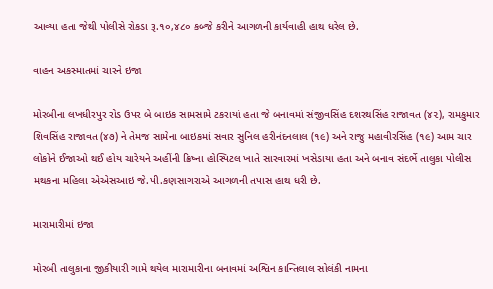આવ્યા હતા જેથી પોલીસે રોકડા રૂ.૧૦,૪૮૦ કબ્જે કરીને આગળની કાર્યવાહી હાથ ધરેલ છે.

વાહન અકસ્માતમાં ચારને ઇજા

મોરબીના લખધીરપુર રોડ ઉપર બે બાઇક સામસામે ટકરાયાં હતા જે બનાવમાં સંજીવસિંહ દશરથસિંહ રાજાવત (૪૨), રામકુમાર શિવસિંહ રાજાવત (૪૭) ને તેમજ સામેના બાઇકમાં સવાર સુનિલ હરીનંદનલાલ (૧૯) અને રાજુ મહાવીરસિંહ (૧૯) આમ ચાર લોકોને ઈજાઓ થઈ હોય ચારેયને અહીંની ક્રિષ્ના હોસ્પિટલ ખાતે સારવારમાં ખસેડાયા હતા અને બનાવ સંદર્ભે તાલુકા પોલીસ મથકના મહિલા એએસઆઇ જે.પી.કણસાગરાએ આગળની તપાસ હાથ ધરી છે.

મારામારીમાં ઇજા

મોરબી તાલુકાના જીકીયારી ગામે થયેલ મારામારીના બનાવમાં અશ્વિન કાન્તિલાલ સોલંકી નામના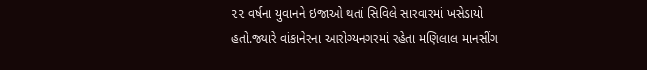૨૨ વર્ષના યુવાનને ઇજાઓ થતાં સિવિલે સારવારમાં ખસેડાયો હતો.જ્યારે વાંકાનેરના આરોગ્યનગરમાં રહેતા મણિલાલ માનસીંગ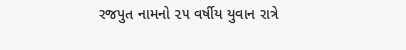રજપુત નામનો ૨૫ વર્ષીય યુવાન રાત્રે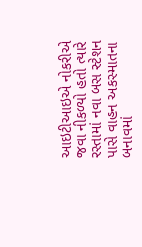આઇટીઆઇએ નોકરીએ જવા નીકળ્યો હતો ત્યારે રસ્તામાં નવા બસ સ્ટેશન પાસે વાહન અકસ્માતના બનાવમાં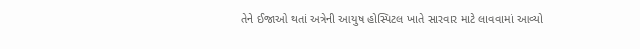તેને ઈજાઓ થતાં અત્રેની આયુષ હોસ્પિટલ ખાતે સારવાર માટે લાવવામાં આવ્યો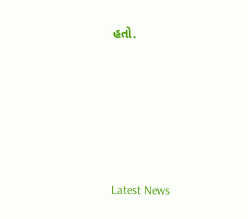હતો.






Latest News